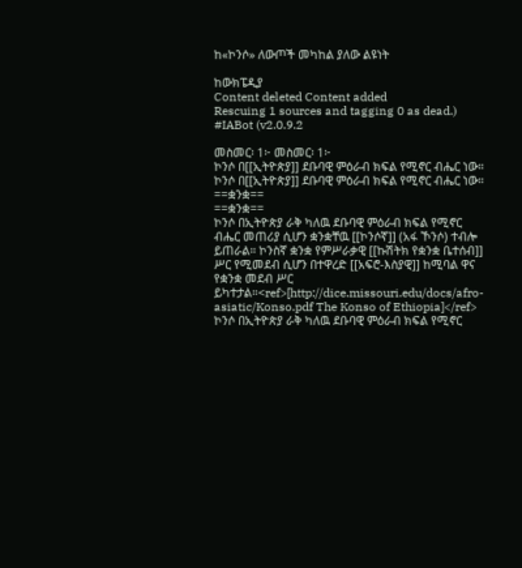ከ«ኮንሶ» ለውጦች መካከል ያለው ልዩነት

ከውክፔዲያ
Content deleted Content added
Rescuing 1 sources and tagging 0 as dead.) #IABot (v2.0.9.2

መስመር፡ 1፦ መስመር፡ 1፦
ኮንሶ በ[[ኢትዮጵያ]] ደቡባዊ ምዕራብ ክፍል የሚኖር ብሔር ነው።
ኮንሶ በ[[ኢትዮጵያ]] ደቡባዊ ምዕራብ ክፍል የሚኖር ብሔር ነው።
==ቋንቋ==
==ቋንቋ==
ኮንሶ በኢትዮጵያ ራቅ ካለዉ ደቡባዊ ምዕራብ ክፍል የሚኖር ብሔር መጠሪያ ሲሆን ቋንቋቸዉ [[ኮንሶኛ]] (አፋ ኾንሶ) ተብሎ ይጠራል። ኮንስኛ ቋንቋ የምሥራቃዊ [[ኩሽትክ የቋንቋ ቤተሰብ]] ሥር የሚመደብ ሲሆን በተዋረድ [[አፍሮ-እስያዊ]] ከሚባል ዋና የቋንቋ መደብ ሥር ይካተታል።<ref>[http://dice.missouri.edu/docs/afro-asiatic/Konso.pdf The Konso of Ethiopia]</ref>
ኮንሶ በኢትዮጵያ ራቅ ካለዉ ደቡባዊ ምዕራብ ክፍል የሚኖር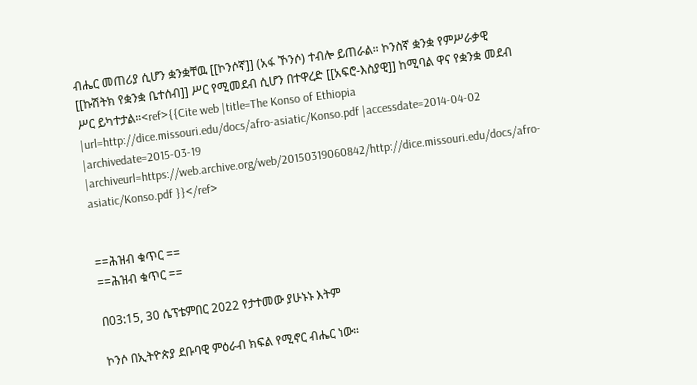ብሔር መጠሪያ ሲሆን ቋንቋቸዉ [[ኮንሶኛ]] (አፋ ኾንሶ) ተብሎ ይጠራል። ኮንስኛ ቋንቋ የምሥራቃዊ [[ኩሽትክ የቋንቋ ቤተሰብ]] ሥር የሚመደብ ሲሆን በተዋረድ [[አፍሮ-እስያዊ]] ከሚባል ዋና የቋንቋ መደብ ሥር ይካተታል።<ref>{{Cite web |title=The Konso of Ethiopia |url=http://dice.missouri.edu/docs/afro-asiatic/Konso.pdf |accessdate=2014-04-02 |archivedate=2015-03-19 |archiveurl=https://web.archive.org/web/20150319060842/http://dice.missouri.edu/docs/afro-asiatic/Konso.pdf }}</ref>


==ሕዝብ ቁጥር ==
==ሕዝብ ቁጥር ==

በ03:15, 30 ሴፕቴምበር 2022 የታተመው ያሁኑኑ እትም

ኮንሶ በኢትዮጵያ ደቡባዊ ምዕራብ ክፍል የሚኖር ብሔር ነው።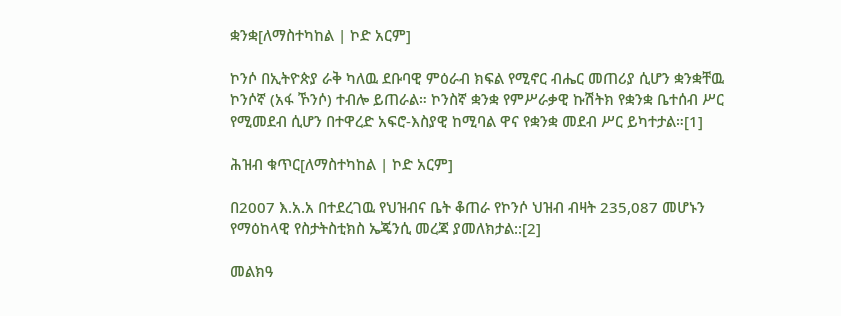ቋንቋ[ለማስተካከል | ኮድ አርም]

ኮንሶ በኢትዮጵያ ራቅ ካለዉ ደቡባዊ ምዕራብ ክፍል የሚኖር ብሔር መጠሪያ ሲሆን ቋንቋቸዉ ኮንሶኛ (አፋ ኾንሶ) ተብሎ ይጠራል። ኮንስኛ ቋንቋ የምሥራቃዊ ኩሽትክ የቋንቋ ቤተሰብ ሥር የሚመደብ ሲሆን በተዋረድ አፍሮ-እስያዊ ከሚባል ዋና የቋንቋ መደብ ሥር ይካተታል።[1]

ሕዝብ ቁጥር[ለማስተካከል | ኮድ አርም]

በ2007 እ.አ.አ በተደረገዉ የህዝብና ቤት ቆጠራ የኮንሶ ህዝብ ብዛት 235,087 መሆኑን የማዕከላዊ የስታትስቲክስ ኤጄንሲ መረጃ ያመለክታል::[2]

መልክዓ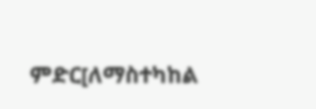ምድር[ለማስተካከል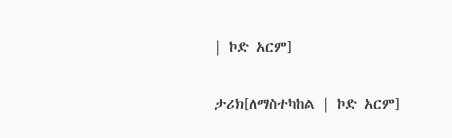| ኮድ አርም]

ታሪክ[ለማስተካከል | ኮድ አርም]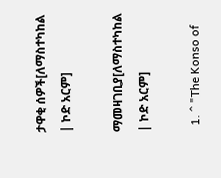ታዋቂ ሰዎች[ለማስተካከል | ኮድ አርም]

ማመዛገቢያ[ለማስተካከል | ኮድ አርም]

  1. ^ "The Konso of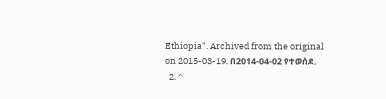Ethiopia". Archived from the original on 2015-03-19. በ2014-04-02 የተወሰደ.
  2. ^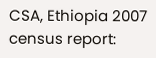CSA, Ethiopia 2007 census report: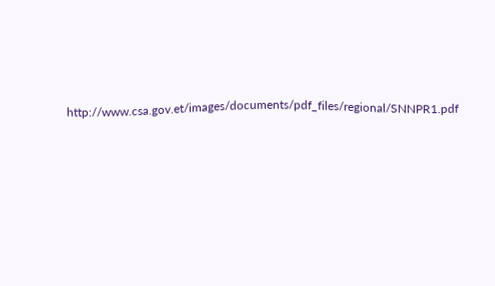http://www.csa.gov.et/images/documents/pdf_files/regional/SNNPR1.pdf